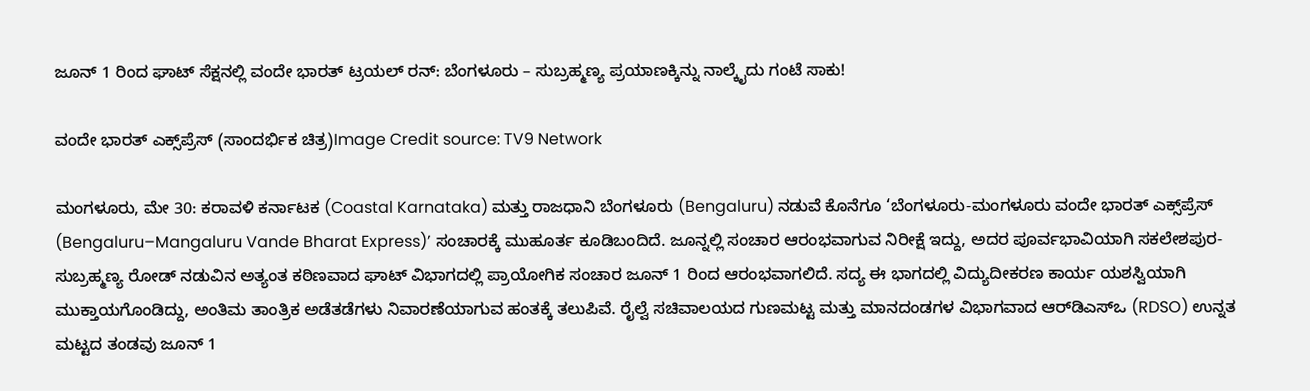ಜೂನ್ 1 ರಿಂದ ಘಾಟ್ ಸೆಕ್ಷನಲ್ಲಿ ವಂದೇ ಭಾರತ್ ಟ್ರಯಲ್ ರನ್: ಬೆಂಗಳೂರು – ಸುಬ್ರಹ್ಮಣ್ಯ ಪ್ರಯಾಣಕ್ಕಿನ್ನು ನಾಲ್ಕೈದು ಗಂಟೆ ಸಾಕು!

ವಂದೇ ಭಾರತ್ ಎಕ್ಸ್‌ಪ್ರೆಸ್ (ಸಾಂದರ್ಭಿಕ ಚಿತ್ರ)Image Credit source: TV9 Network

ಮಂಗಳೂರು, ಮೇ 30: ಕರಾವಳಿ ಕರ್ನಾಟಕ (Coastal Karnataka) ಮತ್ತು ರಾಜಧಾನಿ ಬೆಂಗಳೂರು (Bengaluru) ನಡುವೆ ಕೊನೆಗೂ ‘ಬೆಂಗಳೂರು-ಮಂಗಳೂರು ವಂದೇ ಭಾರತ್ ಎಕ್ಸ್‌ಪ್ರೆಸ್ (Bengaluru–Mangaluru Vande Bharat Express)’ ಸಂಚಾರಕ್ಕೆ ಮುಹೂರ್ತ ಕೂಡಿಬಂದಿದೆ. ಜೂನ್ನಲ್ಲಿ ಸಂಚಾರ ಆರಂಭವಾಗುವ ನಿರೀಕ್ಷೆ ಇದ್ದು, ಅದರ ಪೂರ್ವಭಾವಿಯಾಗಿ ಸಕಲೇಶಪುರ-ಸುಬ್ರಹ್ಮಣ್ಯ ರೋಡ್ ನಡುವಿನ ಅತ್ಯಂತ ಕಠಿಣವಾದ ಘಾಟ್ ವಿಭಾಗದಲ್ಲಿ ಪ್ರಾಯೋಗಿಕ ಸಂಚಾರ ಜೂನ್ 1 ರಿಂದ ಆರಂಭವಾಗಲಿದೆ. ಸದ್ಯ ಈ ಭಾಗದಲ್ಲಿ ವಿದ್ಯುದೀಕರಣ ಕಾರ್ಯ ಯಶಸ್ವಿಯಾಗಿ ಮುಕ್ತಾಯಗೊಂಡಿದ್ದು, ಅಂತಿಮ ತಾಂತ್ರಿಕ ಅಡೆತಡೆಗಳು ನಿವಾರಣೆಯಾಗುವ ಹಂತಕ್ಕೆ ತಲುಪಿವೆ. ರೈಲ್ವೆ ಸಚಿವಾಲಯದ ಗುಣಮಟ್ಟ ಮತ್ತು ಮಾನದಂಡಗಳ ವಿಭಾಗವಾದ ಆರ್‌ಡಿಎಸ್‌ಒ (RDSO) ಉನ್ನತ ಮಟ್ಟದ ತಂಡವು ಜೂನ್ 1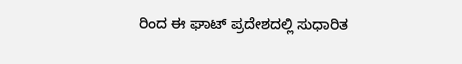ರಿಂದ ಈ ಘಾಟ್ ಪ್ರದೇಶದಲ್ಲಿ ಸುಧಾರಿತ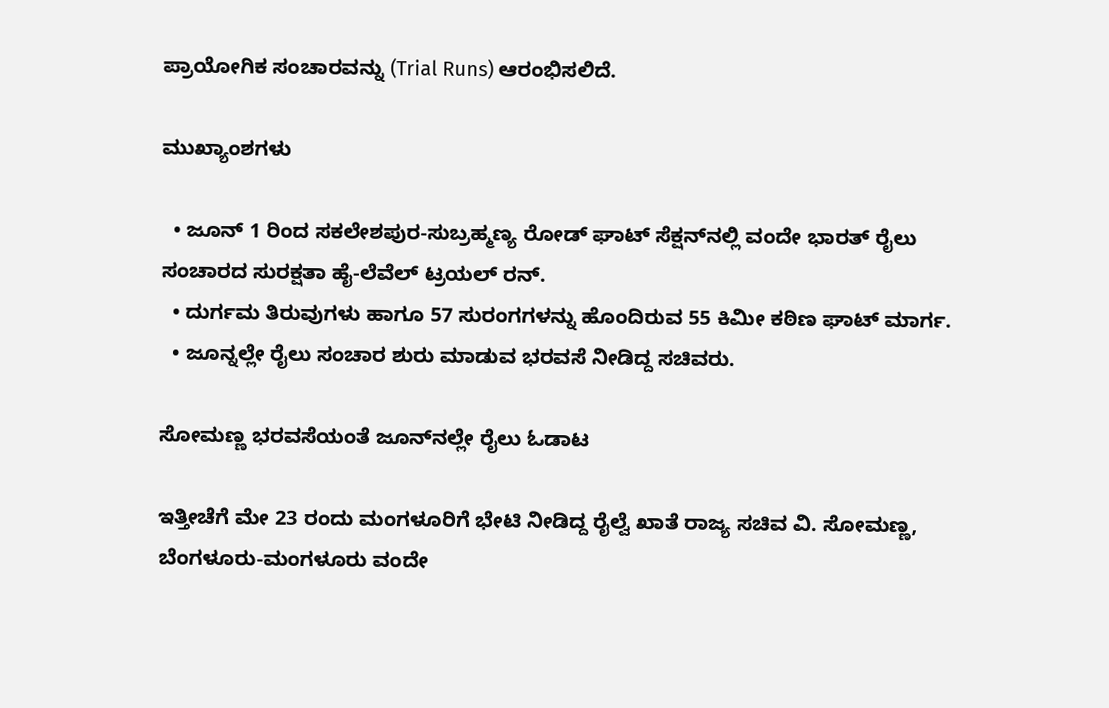ಪ್ರಾಯೋಗಿಕ ಸಂಚಾರವನ್ನು (Trial Runs) ಆರಂಭಿಸಲಿದೆ.

ಮುಖ್ಯಾಂಶಗಳು

  • ಜೂನ್ 1 ರಿಂದ ಸಕಲೇಶಪುರ-ಸುಬ್ರಹ್ಮಣ್ಯ ರೋಡ್ ಘಾಟ್ ಸೆಕ್ಷನ್‌ನಲ್ಲಿ ವಂದೇ ಭಾರತ್ ರೈಲು ಸಂಚಾರದ ಸುರಕ್ಷತಾ ಹೈ-ಲೆವೆಲ್ ಟ್ರಯಲ್ ರನ್.
  • ದುರ್ಗಮ ತಿರುವುಗಳು ಹಾಗೂ 57 ಸುರಂಗಗಳನ್ನು ಹೊಂದಿರುವ 55 ಕಿಮೀ ಕಠಿಣ ಘಾಟ್ ಮಾರ್ಗ.
  • ಜೂನ್ನಲ್ಲೇ ರೈಲು ಸಂಚಾರ ಶುರು ಮಾಡುವ ಭರವಸೆ ನೀಡಿದ್ದ ಸಚಿವರು.

ಸೋಮಣ್ಣ ಭರವಸೆಯಂತೆ ಜೂನ್‌ನಲ್ಲೇ ರೈಲು ಓಡಾಟ

ಇತ್ತೀಚೆಗೆ ಮೇ 23 ರಂದು ಮಂಗಳೂರಿಗೆ ಭೇಟಿ ನೀಡಿದ್ದ ರೈಲ್ವೆ ಖಾತೆ ರಾಜ್ಯ ಸಚಿವ ವಿ. ಸೋಮಣ್ಣ, ಬೆಂಗಳೂರು-ಮಂಗಳೂರು ವಂದೇ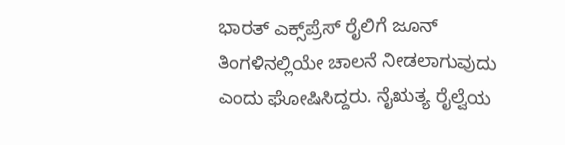ಭಾರತ್ ಎಕ್ಸ್‌ಪ್ರೆಸ್ ರೈಲಿಗೆ ಜೂನ್ ತಿಂಗಳಿನಲ್ಲಿಯೇ ಚಾಲನೆ ನೀಡಲಾಗುವುದು ಎಂದು ಘೋಷಿಸಿದ್ದರು. ನೈಋತ್ಯ ರೈಲ್ವೆಯ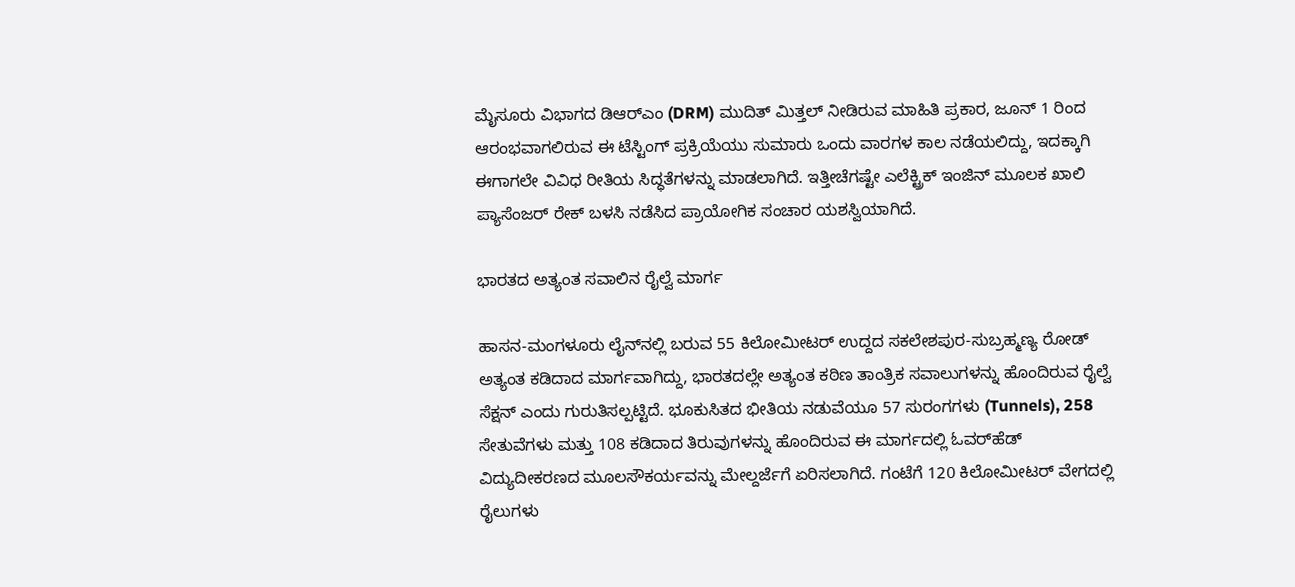ಮೈಸೂರು ವಿಭಾಗದ ಡಿಆರ್‌ಎಂ (DRM) ಮುದಿತ್ ಮಿತ್ತಲ್ ನೀಡಿರುವ ಮಾಹಿತಿ ಪ್ರಕಾರ, ಜೂನ್ 1 ರಿಂದ ಆರಂಭವಾಗಲಿರುವ ಈ ಟೆಸ್ಟಿಂಗ್ ಪ್ರಕ್ರಿಯೆಯು ಸುಮಾರು ಒಂದು ವಾರಗಳ ಕಾಲ ನಡೆಯಲಿದ್ದು, ಇದಕ್ಕಾಗಿ ಈಗಾಗಲೇ ವಿವಿಧ ರೀತಿಯ ಸಿದ್ಧತೆಗಳನ್ನು ಮಾಡಲಾಗಿದೆ. ಇತ್ತೀಚೆಗಷ್ಟೇ ಎಲೆಕ್ಟ್ರಿಕ್ ಇಂಜಿನ್ ಮೂಲಕ ಖಾಲಿ ಪ್ಯಾಸೆಂಜರ್ ರೇಕ್ ಬಳಸಿ ನಡೆಸಿದ ಪ್ರಾಯೋಗಿಕ ಸಂಚಾರ ಯಶಸ್ವಿಯಾಗಿದೆ.

ಭಾರತದ ಅತ್ಯಂತ ಸವಾಲಿನ ರೈಲ್ವೆ ಮಾರ್ಗ

ಹಾಸನ-ಮಂಗಳೂರು ಲೈನ್‌ನಲ್ಲಿ ಬರುವ 55 ಕಿಲೋಮೀಟರ್ ಉದ್ದದ ಸಕಲೇಶಪುರ-ಸುಬ್ರಹ್ಮಣ್ಯ ರೋಡ್ ಅತ್ಯಂತ ಕಡಿದಾದ ಮಾರ್ಗವಾಗಿದ್ದು, ಭಾರತದಲ್ಲೇ ಅತ್ಯಂತ ಕಠಿಣ ತಾಂತ್ರಿಕ ಸವಾಲುಗಳನ್ನು ಹೊಂದಿರುವ ರೈಲ್ವೆ ಸೆಕ್ಷನ್ ಎಂದು ಗುರುತಿಸಲ್ಪಟ್ಟಿದೆ. ಭೂಕುಸಿತದ ಭೀತಿಯ ನಡುವೆಯೂ 57 ಸುರಂಗಗಳು (Tunnels), 258 ಸೇತುವೆಗಳು ಮತ್ತು 108 ಕಡಿದಾದ ತಿರುವುಗಳನ್ನು ಹೊಂದಿರುವ ಈ ಮಾರ್ಗದಲ್ಲಿ ಓವರ್‌ಹೆಡ್ ವಿದ್ಯುದೀಕರಣದ ಮೂಲಸೌಕರ್ಯವನ್ನು ಮೇಲ್ದರ್ಜೆಗೆ ಏರಿಸಲಾಗಿದೆ. ಗಂಟೆಗೆ 120 ಕಿಲೋಮೀಟರ್ ವೇಗದಲ್ಲಿ ರೈಲುಗಳು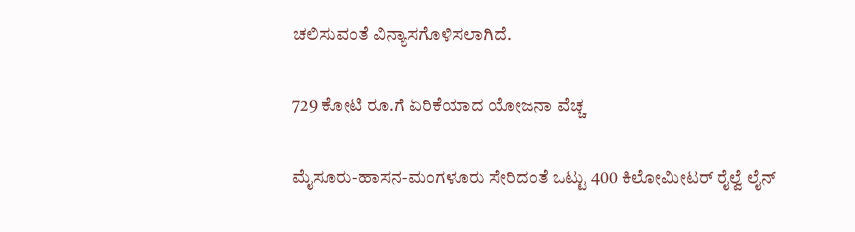ಚಲಿಸುವಂತೆ ವಿನ್ಯಾಸಗೊಳಿಸಲಾಗಿದೆ.

729 ಕೋಟಿ ರೂ.ಗೆ ಏರಿಕೆಯಾದ ಯೋಜನಾ ವೆಚ್ಚ

ಮೈಸೂರು-ಹಾಸನ-ಮಂಗಳೂರು ಸೇರಿದಂತೆ ಒಟ್ಟು 400 ಕಿಲೋಮೀಟರ್ ರೈಲ್ವೆ ಲೈನ್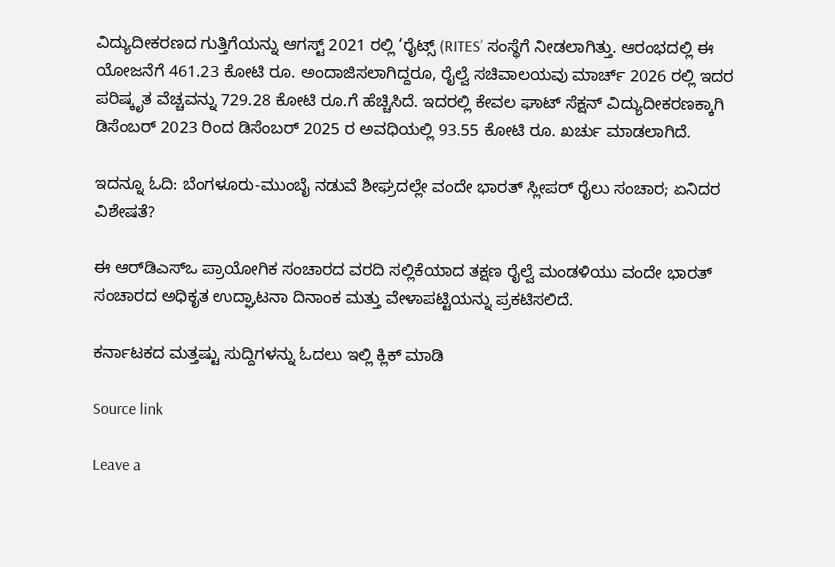ವಿದ್ಯುದೀಕರಣದ ಗುತ್ತಿಗೆಯನ್ನು ಆಗಸ್ಟ್ 2021 ರಲ್ಲಿ ‘ರೈಟ್ಸ್ (RITES’ ಸಂಸ್ಥೆಗೆ ನೀಡಲಾಗಿತ್ತು. ಆರಂಭದಲ್ಲಿ ಈ ಯೋಜನೆಗೆ 461.23 ಕೋಟಿ ರೂ. ಅಂದಾಜಿಸಲಾಗಿದ್ದರೂ, ರೈಲ್ವೆ ಸಚಿವಾಲಯವು ಮಾರ್ಚ್ 2026 ರಲ್ಲಿ ಇದರ ಪರಿಷ್ಕೃತ ವೆಚ್ಚವನ್ನು 729.28 ಕೋಟಿ ರೂ.ಗೆ ಹೆಚ್ಚಿಸಿದೆ. ಇದರಲ್ಲಿ ಕೇವಲ ಘಾಟ್ ಸೆಕ್ಷನ್ ವಿದ್ಯುದೀಕರಣಕ್ಕಾಗಿ ಡಿಸೆಂಬರ್ 2023 ರಿಂದ ಡಿಸೆಂಬರ್ 2025 ರ ಅವಧಿಯಲ್ಲಿ 93.55 ಕೋಟಿ ರೂ. ಖರ್ಚು ಮಾಡಲಾಗಿದೆ.

ಇದನ್ನೂ ಓದಿ: ಬೆಂಗಳೂರು-ಮುಂಬೈ ನಡುವೆ ಶೀಘ್ರದಲ್ಲೇ ವಂದೇ ಭಾರತ್ ಸ್ಲೀಪರ್ ರೈಲು ಸಂಚಾರ; ಏನಿದರ ವಿಶೇಷತೆ?

ಈ ಆರ್‌ಡಿಎಸ್‌ಒ ಪ್ರಾಯೋಗಿಕ ಸಂಚಾರದ ವರದಿ ಸಲ್ಲಿಕೆಯಾದ ತಕ್ಷಣ ರೈಲ್ವೆ ಮಂಡಳಿಯು ವಂದೇ ಭಾರತ್ ಸಂಚಾರದ ಅಧಿಕೃತ ಉದ್ಘಾಟನಾ ದಿನಾಂಕ ಮತ್ತು ವೇಳಾಪಟ್ಟಿಯನ್ನು ಪ್ರಕಟಿಸಲಿದೆ.

ಕರ್ನಾಟಕದ ಮತ್ತಷ್ಟು ಸುದ್ದಿಗಳನ್ನು ಓದಲು ಇಲ್ಲಿ ಕ್ಲಿಕ್ ಮಾಡಿ

Source link

Leave a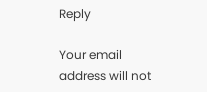Reply

Your email address will not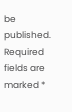be published. Required fields are marked *